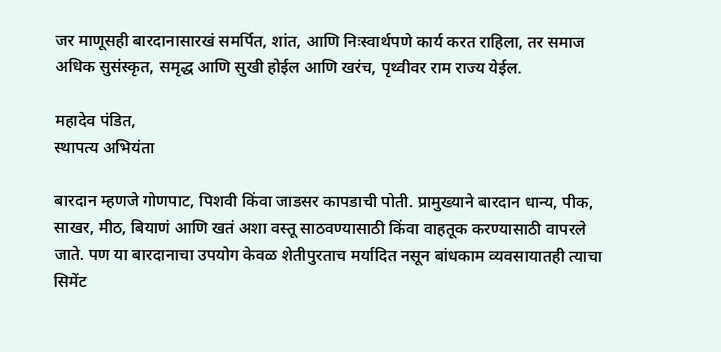जर माणूसही बारदानासारखं समर्पित, शांत, आणि निःस्वार्थपणे कार्य करत राहिला, तर समाज अधिक सुसंस्कृत, समृद्ध आणि सुखी होईल आणि खरंच, पृथ्वीवर राम राज्य येईल.

महादेव पंडित,
स्थापत्य अभियंता

बारदान म्हणजे गोणपाट, पिशवी किंवा जाडसर कापडाची पोती. प्रामुख्याने बारदान धान्य, पीक, साखर, मीठ, बियाणं आणि खतं अशा वस्तू साठवण्यासाठी किंवा वाहतूक करण्यासाठी वापरले जाते. पण या बारदानाचा उपयोग केवळ शेतीपुरताच मर्यादित नसून बांधकाम व्यवसायातही त्याचा सिमेंट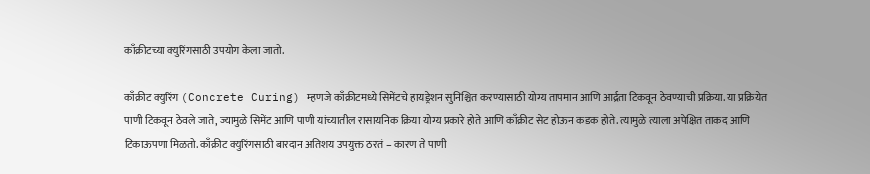काँक्रीटच्या क्युरिंगसाठी उपयोग केला जातो.

काँक्रीट क्युरिंग (Concrete Curing) म्हणजे काँक्रीटमध्ये सिमेंटचे हायड्रेशन सुनिश्चित करण्यासाठी योग्य तापमान आणि आर्द्रता टिकवून ठेवण्याची प्रक्रिया. या प्रक्रियेत पाणी टिकवून ठेवले जाते, ज्यामुळे सिमेंट आणि पाणी यांच्यातील रासायनिक क्रिया योग्य प्रकारे होते आणि काँक्रीट सेट होऊन कडक होते. त्यामुळे त्याला अपेक्षित ताकद आणि टिकाऊपणा मिळतो. काँक्रीट क्युरिंगसाठी बारदान अतिशय उपयुक्त ठरतं – कारण ते पाणी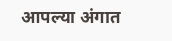आपल्या अंगात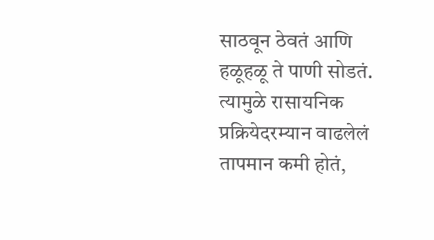साठवून ठेवतं आणि हळूहळू ते पाणी सोडतं. त्यामुळे रासायनिक प्रक्रियेदरम्यान वाढलेलं तापमान कमी होतं,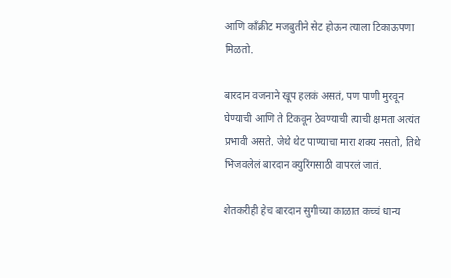आणि काँक्रीट मजबुतीने सेट होऊन त्याला टिकाऊपणा मिळतो.

बारदान वजनाने खूप हलकं असतं, पण पाणी मुरवून घेण्याची आणि ते टिकवून ठेवण्याची त्याची क्षमता अत्यंत प्रभावी असते. जेथे थेट पाण्याचा मारा शक्य नसतो, तिथे भिजवलेलं बारदान क्युरिंगसाठी वापरलं जातं.

शेतकरीही हेच बारदान सुगीच्या काळात कच्चं धान्य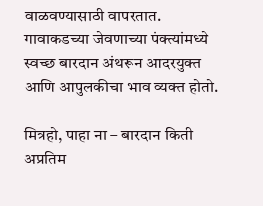वाळवण्यासाठी वापरतात. गावाकडच्या जेवणाच्या पंक्त्यांमध्ये स्वच्छ बारदान अंथरून आदरयुक्त आणि आपुलकीचा भाव व्यक्त होतो.

मित्रहो, पाहा ना – बारदान किती अप्रतिम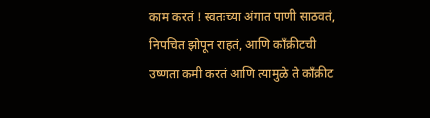काम करतं ! स्वतःच्या अंगात पाणी साठवतं, निपचित झोपून राहतं, आणि काँक्रीटची उष्णता कमी करतं आणि त्यामुळे ते काँक्रीट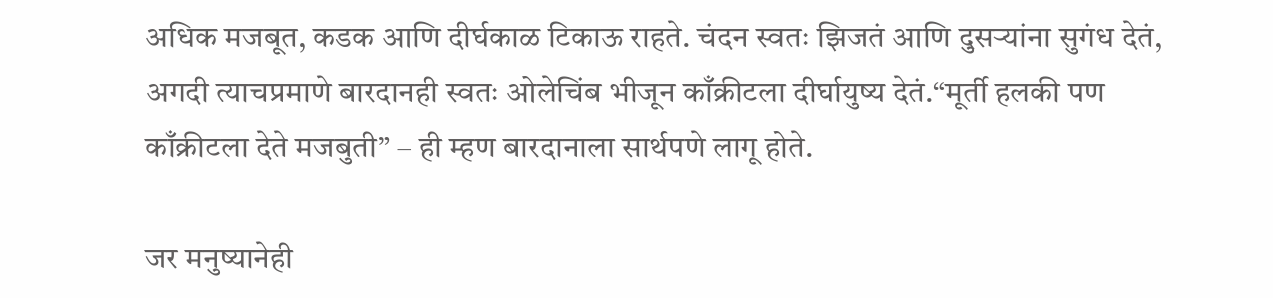अधिक मजबूत, कडक आणि दीर्घकाळ टिकाऊ राहते. चंदन स्वतः झिजतं आणि दुसऱ्यांना सुगंध देतं, अगदी त्याचप्रमाणे बारदानही स्वतः ओलेचिंब भीजून काँक्रीटला दीर्घायुष्य देतं.“मूर्ती हलकी पण काँक्रीटला देते मजबुती” – ही म्हण बारदानाला सार्थपणे लागू होते.

जर मनुष्यानेही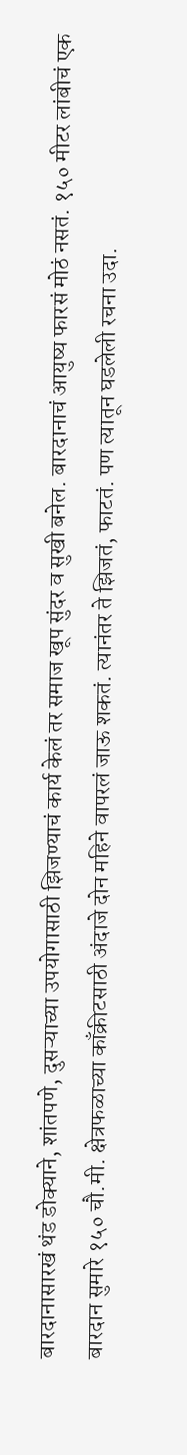बारदानासारखं थंड डोक्याने, शांतपणे, दुसऱ्याच्या उपयोगासाठी झिजण्याचं कार्य केलं तर समाज खूप सुंदर व सुखी बनेल. बारदानाचं आयुष्य फारसं मोठं नसतं. १५० मीटर लांबीचं एक बारदान सुमारे १५० चौ.मी. क्षेत्रफळाच्या काँक्रीटसाठी अंदाजे दोन महिने वापरलं जाऊ शकतं. त्यानंतर ते झिजतं, फाटतं. पण त्यातून घडलेली रचना उदा.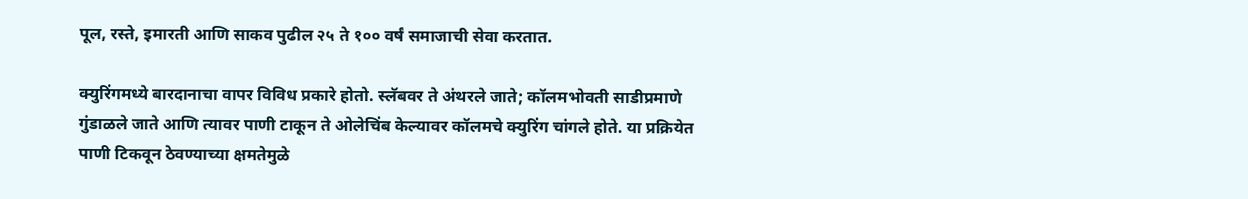पूल, रस्ते, इमारती आणि साकव पुढील २५ ते १०० वर्षं समाजाची सेवा करतात.

क्युरिंगमध्ये बारदानाचा वापर विविध प्रकारे होतो. स्लॅबवर ते अंथरले जाते; कॉलमभोवती साडीप्रमाणे गुंडाळले जाते आणि त्यावर पाणी टाकून ते ओलेचिंब केल्यावर कॉलमचे क्युरिंग चांगले होते. या प्रक्रियेत पाणी टिकवून ठेवण्याच्या क्षमतेमुळे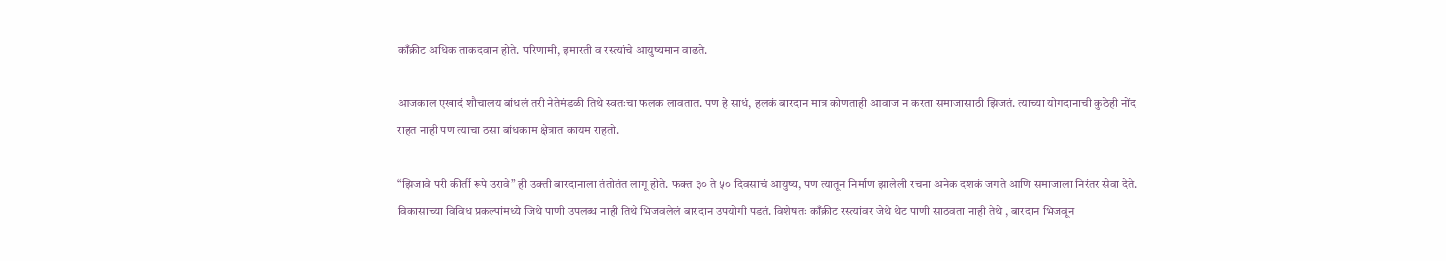काँक्रीट अधिक ताकदवान होते. परिणामी, इमारती व रस्त्यांचे आयुष्यमान वाढते.

आजकाल एखादं शौचालय बांधलं तरी नेतेमंडळी तिथे स्वतःचा फलक लावतात. पण हे साधं, हलकं बारदान मात्र कोणताही आवाज न करता समाजासाठी झिजतं. त्याच्या योगदानाची कुठेही नोंद राहत नाही पण त्याचा ठसा बांधकाम क्षेत्रात कायम राहतो.

“झिजावे परी कीर्ती रूपे उरावे” ही उक्ती बारदानाला तंतोतंत लागू होते. फक्त ३० ते ५० दिवसाचं आयुष्य, पण त्यातून निर्माण झालेली रचना अनेक दशकं जगते आणि समाजाला निरंतर सेवा देते. विकासाच्या विविध प्रकल्पांमध्ये जिथे पाणी उपलब्ध नाही तिथे भिजवलेलं बारदान उपयोगी पडतं. विशेषतः काँक्रीट रस्त्यांवर जेथे थेट पाणी साठवता नाही तेथे , बारदान भिजवून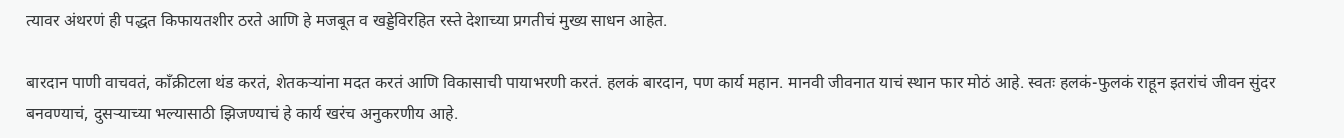त्यावर अंथरणं ही पद्धत किफायतशीर ठरते आणि हे मजबूत व खड्डेविरहित रस्ते देशाच्या प्रगतीचं मुख्य साधन आहेत.

बारदान पाणी वाचवतं, काँक्रीटला थंड करतं, शेतकऱ्यांना मदत करतं आणि विकासाची पायाभरणी करतं. हलकं बारदान, पण कार्य महान. मानवी जीवनात याचं स्थान फार मोठं आहे. स्वतः हलकं-फुलकं राहून इतरांचं जीवन सुंदर बनवण्याचं, दुसऱ्याच्या भल्यासाठी झिजण्याचं हे कार्य खरंच अनुकरणीय आहे.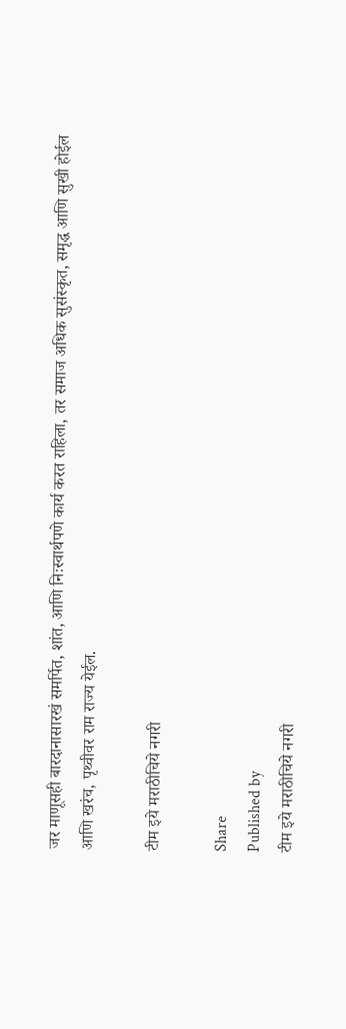जर माणूसही बारदानासारखं समर्पित, शांत, आणि निःस्वार्थपणे कार्य करत राहिला, तर समाज अधिक सुसंस्कृत, समृद्ध आणि सुखी होईल आणि खरंच, पृथ्वीवर राम राज्य येईल.

टीम इये मराठीचिये नगरी

Share
Published by
टीम इये मराठीचिये नगरी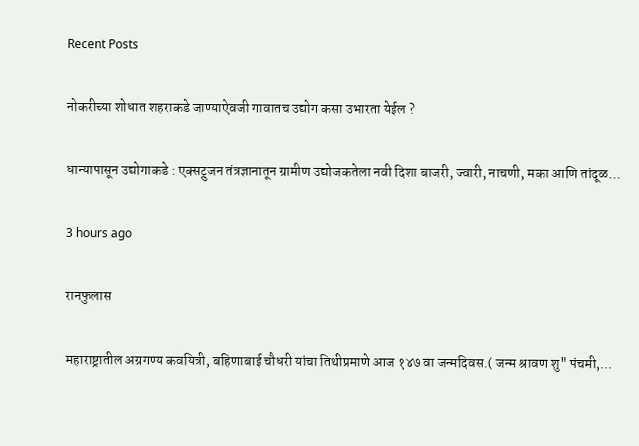Recent Posts

नोकरीच्या शोधात शहराकडे जाण्याऐवजी गावातच उद्योग कसा उभारता येईल ?

धान्यापासून उद्योगाकडे : एक्सट्रुजन तंत्रज्ञानातून ग्रामीण उद्योजकतेला नवी दिशा बाजरी, ज्वारी, नाचणी, मका आणि तांदूळ…

3 hours ago

रानफुलास

महाराष्ट्रातील अग्रगण्य कवयित्री, बहिणाबाई चौधरी यांचा तिथीप्रमाणे आज १४७ वा जन्मदिवस.( जन्म श्रावण शु" पंचमी,…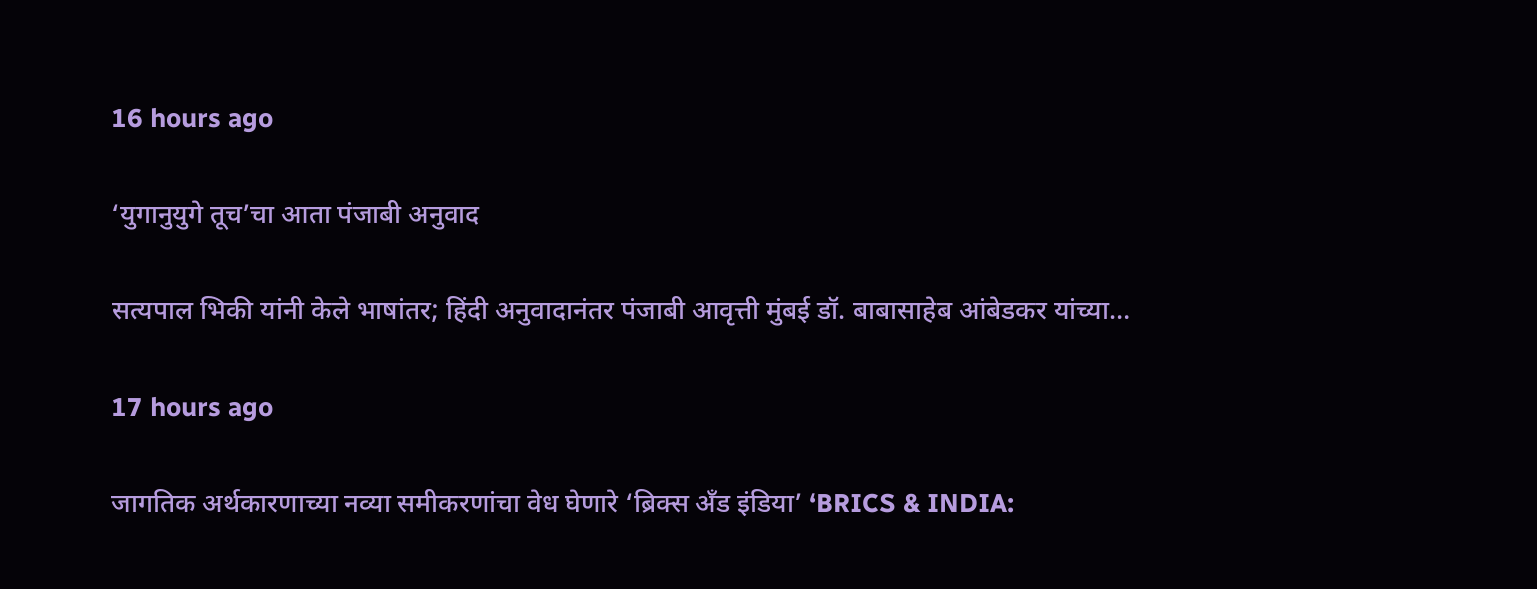16 hours ago

‘युगानुयुगे तूच’चा आता पंजाबी अनुवाद

सत्यपाल भिकी यांनी केले भाषांतर; हिंदी अनुवादानंतर पंजाबी आवृत्ती मुंबई डॉ. बाबासाहेब आंबेडकर यांच्या…

17 hours ago

जागतिक अर्थकारणाच्या नव्या समीकरणांचा वेध घेणारे ‘ब्रिक्स अँड इंडिया’ ‘BRICS & INDIA: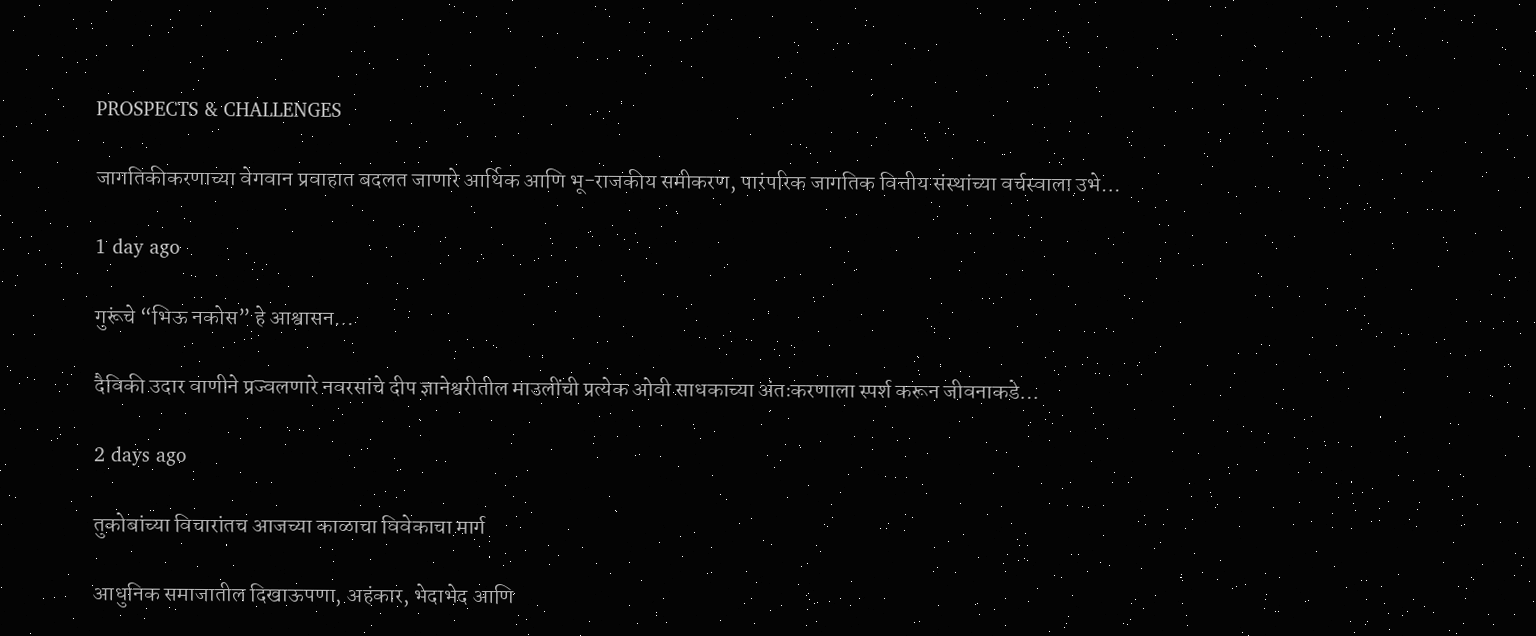PROSPECTS & CHALLENGES

जागतिकीकरणाच्या वेगवान प्रवाहात बदलत जाणारे आर्थिक आणि भू-राजकीय समीकरण, पारंपरिक जागतिक वित्तीय संस्थांच्या वर्चस्वाला उभे…

1 day ago

गुरूंचे “भिऊ नकोस” हे आश्वासन…

दैविकी उदार वाणीने प्रज्वलणारे नवरसांचे दीप ज्ञानेश्वरीतील माउलींची प्रत्येक ओवी साधकाच्या अंतःकरणाला स्पर्श करून जीवनाकडे…

2 days ago

तुकोबांच्या विचारांतच आजच्या काळाचा विवेकाचा मार्ग

आधुनिक समाजातील दिखाऊपणा, अहंकार, भेदाभेद आणि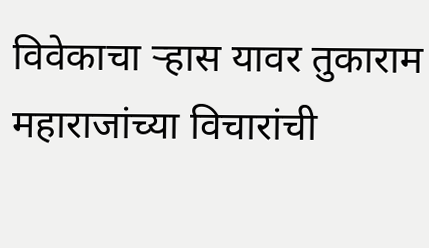विवेकाचा ऱ्हास यावर तुकाराम महाराजांच्या विचारांची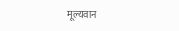मूल्यवान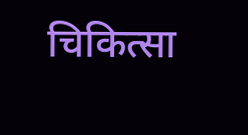चिकित्सा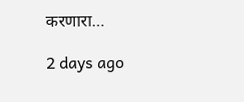करणारा…

2 days ago